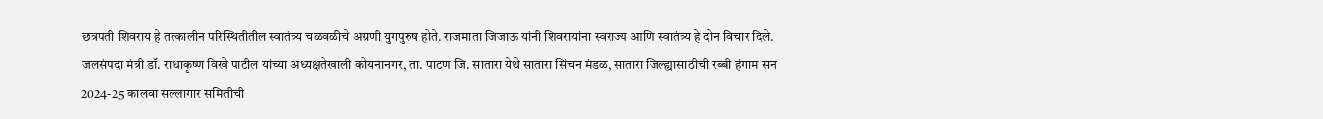छत्रपती शिवराय हे तत्कालीन परिस्थितीतील स्वातंत्र्य चळवळीचे अग्रणी युगपुरुष होते. राजमाता जिजाऊ यांनी शिवरायांना स्वराज्य आणि स्वातंत्र्य हे दोन विचार दिले.
जलसंपदा मंत्री डॉ. राधाकृष्ण विखे पाटील यांच्या अध्यक्षतेखाली कोयनानगर, ता. पाटण जि. सातारा येथे सातारा सिंचन मंडळ, सातारा जिल्ह्यासाठीची रब्बी हंगाम सन 2024-25 कालवा सल्लागार समितीची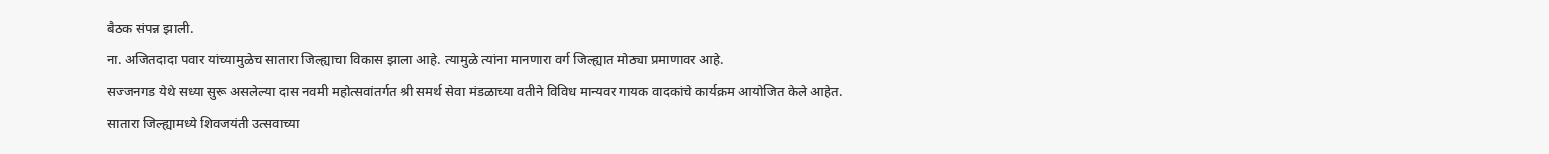बैठक संपन्न झाली.
ना. अजितदादा पवार यांच्यामुळेच सातारा जिल्ह्याचा विकास झाला आहे. त्यामुळे त्यांना मानणारा वर्ग जिल्ह्यात मोठ्या प्रमाणावर आहे.
सज्जनगड येथे सध्या सुरू असलेल्या दास नवमी महोत्सवांतर्गत श्री समर्थ सेवा मंडळाच्या वतीने विविध मान्यवर गायक वादकांचे कार्यक्रम आयोजित केले आहेत.
सातारा जिल्ह्यामध्ये शिवजयंती उत्सवाच्या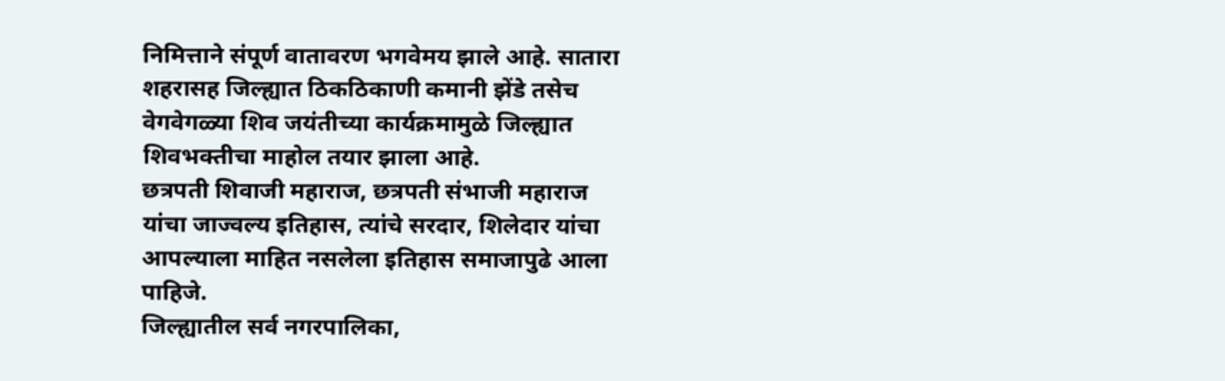निमित्ताने संपूर्ण वातावरण भगवेमय झाले आहे. सातारा शहरासह जिल्ह्यात ठिकठिकाणी कमानी झेंडे तसेच वेगवेगळ्या शिव जयंतीच्या कार्यक्रमामुळे जिल्ह्यात शिवभक्तीचा माहोल तयार झाला आहे.
छत्रपती शिवाजी महाराज, छत्रपती संभाजी महाराज यांचा जाज्वल्य इतिहास, त्यांचे सरदार, शिलेदार यांचा आपल्याला माहित नसलेला इतिहास समाजापुढे आला पाहिजे.
जिल्ह्यातील सर्व नगरपालिका,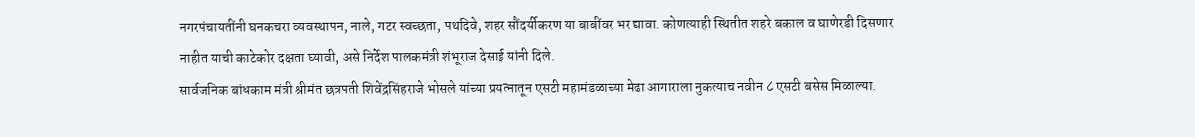नगरपंचायतींनी घनकचरा व्यवस्थापन, नाले, गटर स्वच्छता, पथदिवे, शहर सौंदर्यीकरण या बाबींवर भर द्यावा. कोणत्याही स्थितीत शहरे बकाल व घाणेरडी दिसणार नाहीत याची काटेकोर दक्षता घ्यावी, असे निर्देश पालकमंत्री शंभूराज देसाई यांनी दिले.
सार्वजनिक बांधकाम मंत्री श्रीमंत छत्रपती शिवेंद्रसिंहराजे भोसले यांच्या प्रयत्नातून एसटी महामंडळाच्या मेढा आगाराला नुकत्याच नवीन ८ एसटी बसेस मिळाल्या.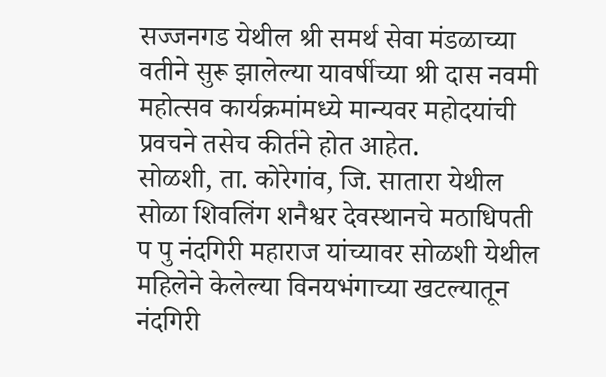सज्जनगड येथील श्री समर्थ सेवा मंडळाच्या वतीने सुरू झालेल्या यावर्षीच्या श्री दास नवमी महोत्सव कार्यक्रमांमध्ये मान्यवर महोदयांची प्रवचने तसेच कीर्तने होत आहेत.
सोळशी, ता. कोरेगांव, जि. सातारा येथील सोळा शिवलिंग शनैश्वर देवस्थानचे मठाधिपती प पु नंदगिरी महाराज यांच्यावर सोळशी येथील महिलेने केलेल्या विनयभंगाच्या खटल्यातून नंदगिरी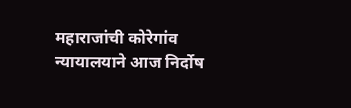महाराजांची कोरेगांव न्यायालयाने आज निर्दोष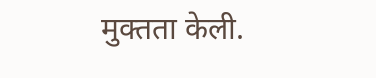मुक्तता केली.